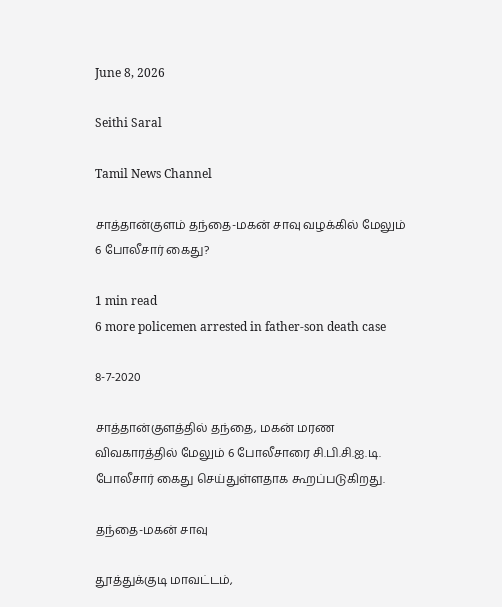June 8, 2026

Seithi Saral

Tamil News Channel

சாத்தான்குளம் தந்தை-மகன் சாவு வழக்கில் மேலும் 6 போலீசார் கைது?

1 min read
6 more policemen arrested in father-son death case

8-7-2020

சாத்தான்குளத்தில் தந்தை, மகன் மரண விவகாரத்தில் மேலும் 6 போலீசாரை சி.பி.சி.ஐ.டி. போலீசார் கைது செய்துள்ளதாக கூறப்படுகிறது.

தந்தை-மகன் சாவு

தூத்துக்குடி மாவட்டம்,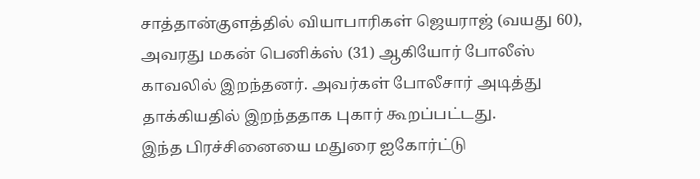சாத்தான்குளத்தில் வியாபாரிகள் ஜெயராஜ் (வயது 60), அவரது மகன் பெனிக்ஸ் (31) ஆகியோர் போலீஸ் காவலில் இறந்தனர். அவர்கள் போலீசார் அடித்து தாக்கியதில் இறந்ததாக புகார் கூறப்பட்டது.
இந்த பிரச்சினையை மதுரை ஐகோர்ட்டு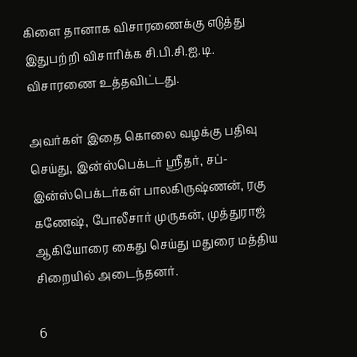கிளை தானாக விசாரணைக்கு எடுத்து இதுபற்றி விசாரிக்க சி.பி.சி.ஐ.டி. விசாரணை உத்தவிட்டது.

அவர்கள் இதை கொலை வழக்கு பதிவு செய்து, இன்ஸ்பெக்டர் ஸ்ரீதர், சப்-இன்ஸ்பெக்டர்கள் பாலகிருஷ்ணன், ரகு கணேஷ், போலீசார் முருகன், முத்துராஜ் ஆகியோரை கைது செய்து மதுரை மத்திய சிறையில் அடைந்தனர்.

6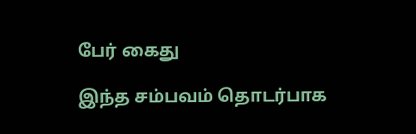பேர் கைது

இந்த சம்பவம் தொடர்பாக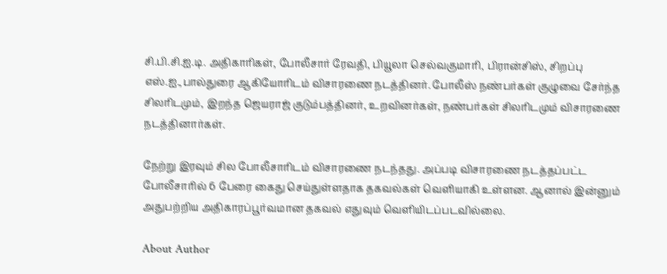சி.பி.சி.ஐ.டி. அதிகாரிகள், போலீசார் ரேவதி, பியூலா செல்வகுமாரி, பிரான்சிஸ், சிறப்பு எஸ்.ஐ.,பால்துரை ஆகியோரிடம் விசாரணை நடத்தினர். போலீஸ் நண்பர்கள் குழுவை சேர்ந்த சிலரிடமும், இறந்த ஜெயராஜ் குடும்பத்தினர், உறவினர்கள், நண்பர்கள் சிலரிடமும் விசாரணை நடத்தினார்கள்.

நேற்று இரவும் சில போலீசாரிடம் விசாரணை நடந்தது. அப்படி விசாரணை நடத்தப்பட்ட போலீசாரில் 6 பேரை கைது செய்துள்ளதாக தகவல்கள் வெளியாகி உள்ளன. ஆனால் இன்னும் அதுபற்றிய அதிகாரப்பூர்வமான தகவல் எதுவும் வெளியிடப்படவில்லை.

About Author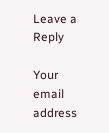Leave a Reply

Your email address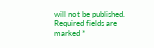will not be published. Required fields are marked *